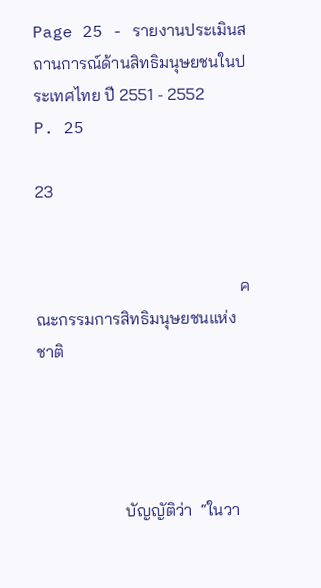Page 25 - รายงานประเมินสถานการณ์ด้านสิทธิมนุษยชนในประเทศไทย ปี 2551 - 2552
P. 25

23


                                                 คณะกรรมการสิทธิมนุษยชนแห่งชาติ




                     บัญญัติว่า  “ในวา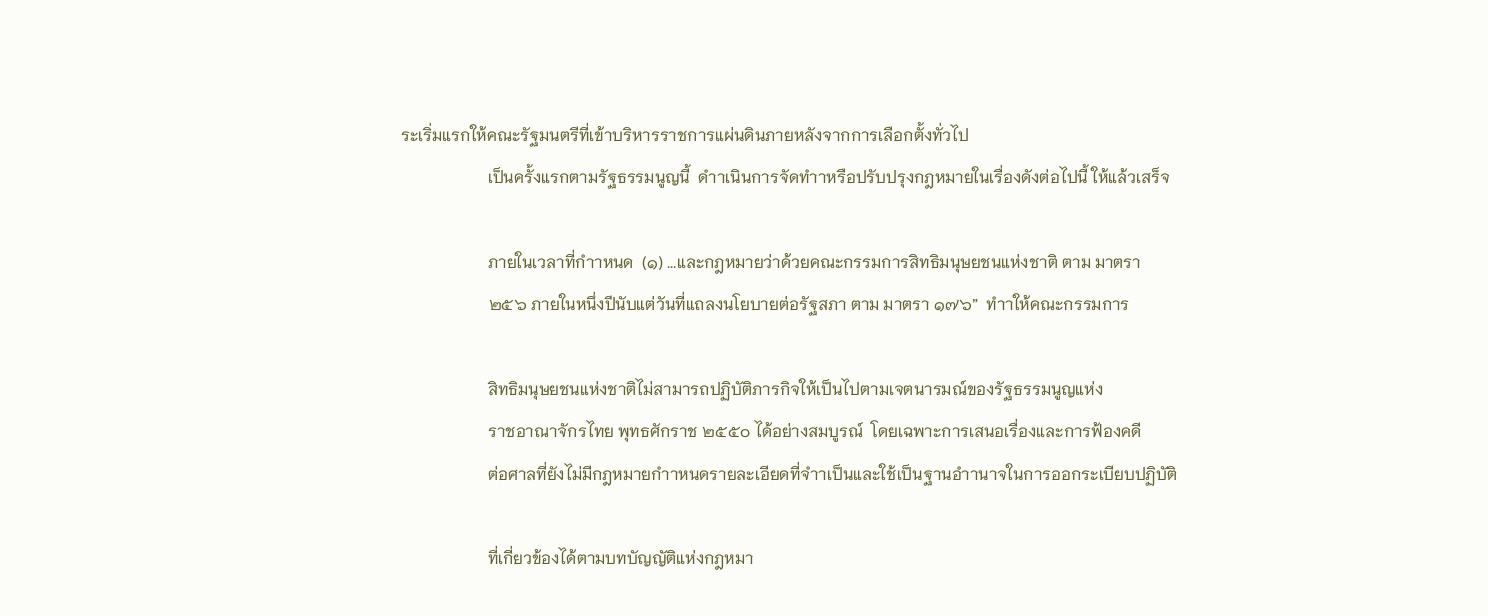ระเริ่มแรกให้คณะรัฐมนตรีที่เข้าบริหารราชการแผ่นดินภายหลังจากการเลือกตั้งทั่วไป
                     เป็นครั้งแรกตามรัฐธรรมนูญนี้  ดำาเนินการจัดทำาหรือปรับปรุงกฎหมายในเรื่องดังต่อไปนี้ ให้แล้วเสร็จ

                     ภายในเวลาที่กำาหนด  (๑) ...และกฎหมายว่าด้วยคณะกรรมการสิทธิมนุษยชนแห่งชาติ ตาม มาตรา
                     ๒๕๖ ภายในหนึ่งปีนับแต่วันที่แถลงนโยบายต่อรัฐสภา ตาม มาตรา ๑๗๖”  ทำาให้คณะกรรมการ

                     สิทธิมนุษยชนแห่งชาติไม่สามารถปฏิบัติภารกิจให้เป็นไปตามเจตนารมณ์ของรัฐธรรมนูญแห่ง
                     ราชอาณาจักรไทย พุทธศักราช ๒๕๕๐ ได้อย่างสมบูรณ์  โดยเฉพาะการเสนอเรื่องและการฟ้องคดี
                     ต่อศาลที่ยังไม่มีกฎหมายกำาหนดรายละเอียดที่จำาเป็นและใช้เป็นฐานอำานาจในการออกระเบียบปฏิบัติ

                     ที่เกี่ยวข้องได้ตามบทบัญญัติแห่งกฎหมา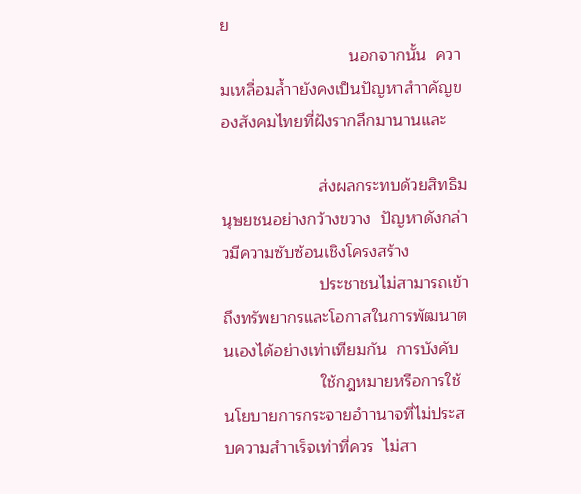ย
                            นอกจากนั้น  ความเหลื่อมล้ำายังคงเป็นปัญหาสำาคัญของสังคมไทยที่ฝังรากลึกมานานและ

                     ส่งผลกระทบด้วยสิทธิมนุษยชนอย่างกว้างขวาง  ปัญหาดังกล่าวมีความซับซ้อนเชิงโครงสร้าง
                     ประชาชนไม่สามารถเข้าถึงทรัพยากรและโอกาสในการพัฒนาตนเองได้อย่างเท่าเทียมกัน  การบังคับ
                     ใช้กฎหมายหรือการใช้นโยบายการกระจายอำานาจที่ไม่ประสบความสำาเร็จเท่าที่ควร  ไม่สา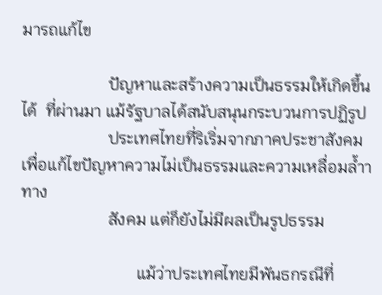มารถแก้ไข

                     ปัญหาและสร้างความเป็นธรรมให้เกิดขึ้นได้  ที่ผ่านมา แม้รัฐบาลได้สนับสนุนกระบวนการปฏิรูป
                     ประเทศไทยที่ริเริ่มจากภาคประชาสังคมเพื่อแก้ไขปัญหาความไม่เป็นธรรมและความเหลื่อมล้ำาทาง
                     สังคม แต่ก็ยังไม่มีผลเป็นรูปธรรม

                            แม้ว่าประเทศไทยมีพันธกรณีที่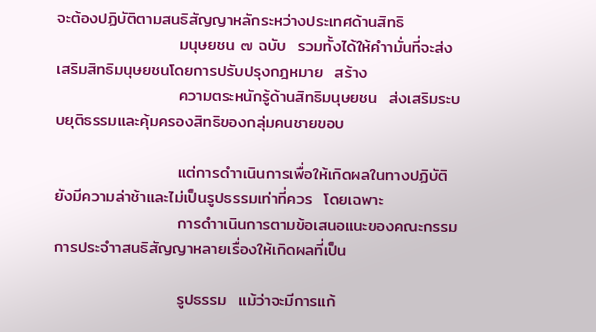จะต้องปฏิบัติตามสนธิสัญญาหลักระหว่างประเทศด้านสิทธิ
                     มนุษยชน ๗ ฉบับ  รวมทั้งได้ให้คำามั่นที่จะส่งเสริมสิทธิมนุษยชนโดยการปรับปรุงกฎหมาย  สร้าง
                     ความตระหนักรู้ด้านสิทธิมนุษยชน  ส่งเสริมระบบยุติธรรมและคุ้มครองสิทธิของกลุ่มคนชายขอบ

                     แต่การดำาเนินการเพื่อให้เกิดผลในทางปฏิบัติยังมีความล่าช้าและไม่เป็นรูปธรรมเท่าที่ควร  โดยเฉพาะ
                     การดำาเนินการตามข้อเสนอแนะของคณะกรรมการประจำาสนธิสัญญาหลายเรื่องให้เกิดผลที่เป็น

                     รูปธรรม  แม้ว่าจะมีการแก้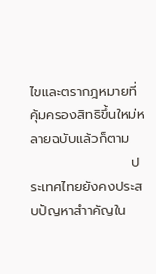ไขและตรากฎหมายที่คุ้มครองสิทธิขึ้นใหม่หลายฉบับแล้วก็ตาม
                     ประเทศไทยยังคงประสบปัญหาสำาคัญใน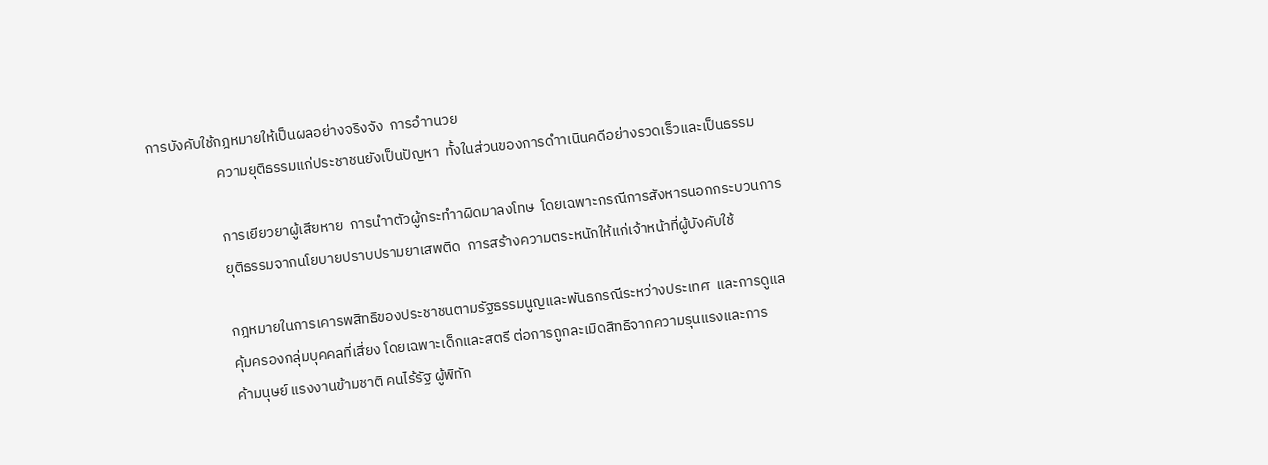การบังคับใช้กฎหมายให้เป็นผลอย่างจริงจัง  การอำานวย
                     ความยุติธรรมแก่ประชาชนยังเป็นปัญหา  ทั้งในส่วนของการดำาเนินคดีอย่างรวดเร็วและเป็นธรรม

                     การเยียวยาผู้เสียหาย  การนำาตัวผู้กระทำาผิดมาลงโทษ  โดยเฉพาะกรณีการสังหารนอกกระบวนการ
                     ยุติธรรมจากนโยบายปราบปรามยาเสพติด  การสร้างความตระหนักให้แก่เจ้าหน้าที่ผู้บังคับใช้

                     กฎหมายในการเคารพสิทธิของประชาชนตามรัฐธรรมนูญและพันธกรณีระหว่างประเทศ  และการดูแล
                     คุ้มครองกลุ่มบุคคลที่เสี่ยง โดยเฉพาะเด็กและสตรี ต่อการถูกละเมิดสิทธิจากความรุนแรงและการ
                     ค้ามนุษย์ แรงงานข้ามชาติ คนไร้รัฐ ผู้พิทัก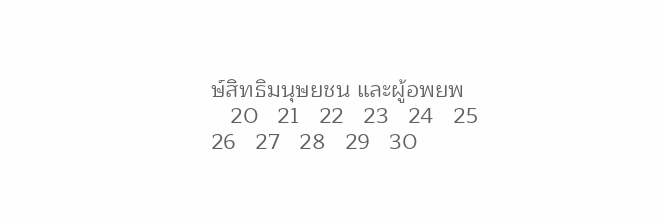ษ์สิทธิมนุษยชน และผู้อพยพ
   20   21   22   23   24   25   26   27   28   29   30